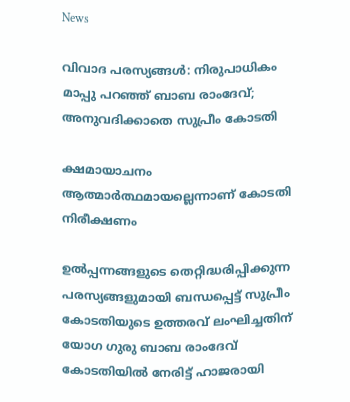News

വിവാദ പരസ്യങ്ങള്‍: നിരുപാധികം മാപ്പു പറഞ്ഞ് ബാബ രാംദേവ്; അനുവദിക്കാതെ സുപ്രീം കോടതി

ക്ഷമായാചനം ആത്മാര്‍ത്ഥമായല്ലെന്നാണ് കോടതി നിരീക്ഷണം

ഉല്‍പ്പന്നങ്ങളുടെ തെറ്റിദ്ധരിപ്പിക്കുന്ന പരസ്യങ്ങളുമായി ബന്ധപ്പെട്ട് സുപ്രീം കോടതിയുടെ ഉത്തരവ് ലംഘിച്ചതിന് യോഗ ഗുരു ബാബ രാംദേവ് കോടതിയില്‍ നേരിട്ട് ഹാജരായി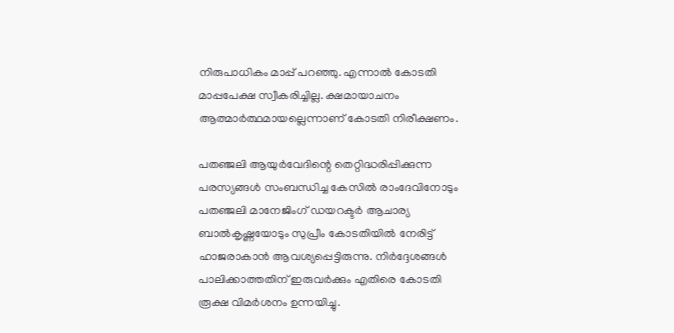നിരുപാധികം മാപ്പ് പറഞ്ഞു. എന്നാല്‍ കോടതി മാപ്പപേക്ഷ സ്വീകരിച്ചില്ല. ക്ഷമായാചനം ആത്മാര്‍ത്ഥമായല്ലെന്നാണ് കോടതി നിരീക്ഷണം.

പതഞ്ജലി ആയുര്‍വേദിന്റെ തെറ്റിദ്ധരിപ്പിക്കുന്ന പരസ്യങ്ങള്‍ സംബന്ധിച്ച കേസില്‍ രാംദേവിനോടും പതഞ്ജലി മാനേജിംഗ് ഡയറക്ടര്‍ ആചാര്യ ബാല്‍കൃഷ്ണയോടും സുപ്രീം കോടതിയില്‍ നേരിട്ട് ഹാജരാകാന്‍ ആവശ്യപ്പെട്ടിരുന്നു. നിര്‍ദ്ദേശങ്ങള്‍ പാലിക്കാത്തതിന് ഇരുവര്‍ക്കും എതിരെ കോടതി രൂക്ഷ വിമര്‍ശനം ഉന്നയിച്ചു.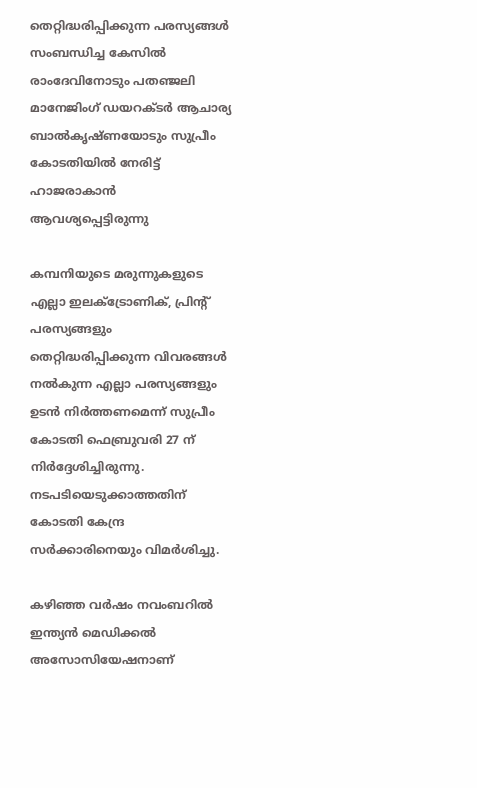തെറ്റിദ്ധരിപ്പിക്കുന്ന പരസ്യങ്ങള്‍ സംബന്ധിച്ച കേസില്‍ രാംദേവിനോടും പതഞ്ജലി മാനേജിംഗ് ഡയറക്ടര്‍ ആചാര്യ ബാല്‍കൃഷ്ണയോടും സുപ്രീം കോടതിയില്‍ നേരിട്ട് ഹാജരാകാന്‍ ആവശ്യപ്പെട്ടിരുന്നു

കമ്പനിയുടെ മരുന്നുകളുടെ എല്ലാ ഇലക്ട്രോണിക്, പ്രിന്റ് പരസ്യങ്ങളും തെറ്റിദ്ധരിപ്പിക്കുന്ന വിവരങ്ങള്‍ നല്‍കുന്ന എല്ലാ പരസ്യങ്ങളും ഉടന്‍ നിര്‍ത്തണമെന്ന് സുപ്രീം കോടതി ഫെബ്രുവരി 27 ന് നിര്‍ദ്ദേശിച്ചിരുന്നു. നടപടിയെടുക്കാത്തതിന് കോടതി കേന്ദ്ര സര്‍ക്കാരിനെയും വിമര്‍ശിച്ചു.

കഴിഞ്ഞ വര്‍ഷം നവംബറില്‍ ഇന്ത്യന്‍ മെഡിക്കല്‍ അസോസിയേഷനാണ്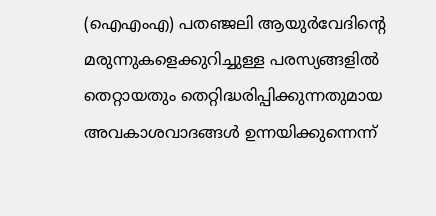(ഐഎംഎ) പതഞ്ജലി ആയുര്‍വേദിന്റെ മരുന്നുകളെക്കുറിച്ചുള്ള പരസ്യങ്ങളില്‍ തെറ്റായതും തെറ്റിദ്ധരിപ്പിക്കുന്നതുമായ അവകാശവാദങ്ങള്‍ ഉന്നയിക്കുന്നെന്ന്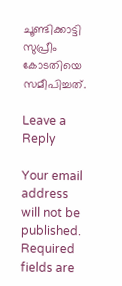ചൂണ്ടിക്കാട്ടി സുപ്രീം കോടതിയെ സമീപിച്ചത്.

Leave a Reply

Your email address will not be published. Required fields are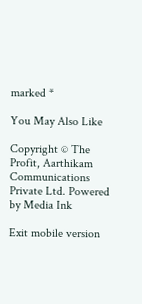marked *

You May Also Like

Copyright © The Profit, Aarthikam Communications Private Ltd. Powered by Media Ink

Exit mobile version